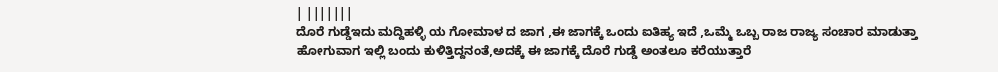| |||||||
ದೊರೆ ಗುಡ್ಡೆಇದು ಮದ್ದಿಹಳ್ಳಿ ಯ ಗೋಮಾಳ ದ ಜಾಗ ,ಈ ಜಾಗಕ್ಕೆ ಒಂದು ಐತಿಹ್ಯ ಇದೆ ,ಒಮ್ಮೆ ಒಬ್ಬ ರಾಜ ರಾಜ್ಯ ಸಂಚಾರ ಮಾಡುತ್ತಾ ಹೋಗುವಾಗ ಇಲ್ಲಿ ಬಂದು ಕುಳಿತ್ತಿದ್ದನಂತೆ,ಅದಕ್ಕೆ ಈ ಜಾಗಕ್ಕೆ ದೊರೆ ಗುಡ್ಡೆ ಅಂತಲೂ ಕರೆಯುತ್ತಾರೆ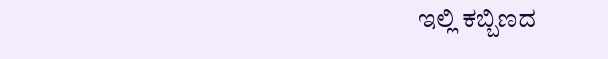ಇಲ್ಲಿ ಕಬ್ಬಿಣದ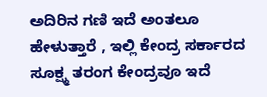ಅದಿರಿನ ಗಣಿ ಇದೆ ಅಂತಲೂ ಹೇಳುತ್ತಾರೆ , ಇಲ್ಲಿ ಕೇಂದ್ರ ಸರ್ಕಾರದ ಸೂಕ್ಷ್ಮ ತರಂಗ ಕೇಂದ್ರವೂ ಇದೆ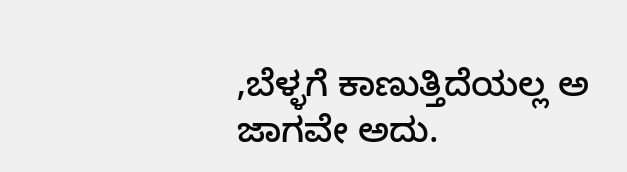,ಬೆಳ್ಳಗೆ ಕಾಣುತ್ತಿದೆಯಲ್ಲ ಅ ಜಾಗವೇ ಅದು.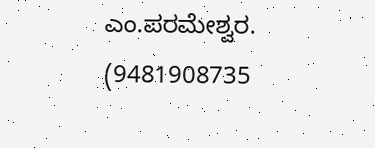ಎಂ.ಪರಮೇಶ್ವರ. (9481908735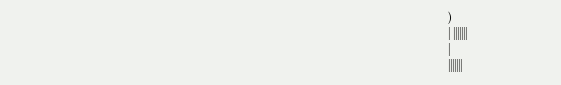)
| |||||||
|
|||||||